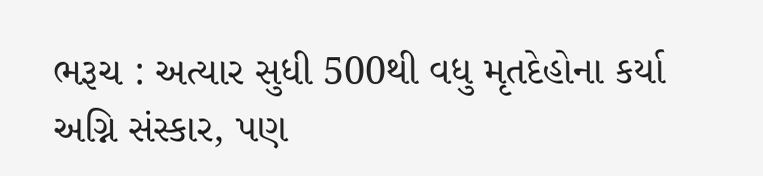ભરૂચ : અત્યાર સુધી 500થી વધુ મૃતદેહોના કર્યા અગ્નિ સંસ્કાર, પણ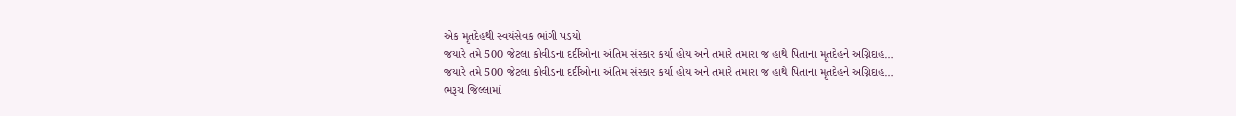એક મૃતદેહથી સ્વયંસેવક ભાંગી પડયો
જયારે તમે 500 જેટલા કોવીડના દર્દીઓના અંતિમ સંસ્કાર કર્યા હોય અને તમારે તમારા જ હાથે પિતાના મૃતદેહને અગ્નિદાહ…
જયારે તમે 500 જેટલા કોવીડના દર્દીઓના અંતિમ સંસ્કાર કર્યા હોય અને તમારે તમારા જ હાથે પિતાના મૃતદેહને અગ્નિદાહ…
ભરૂચ જિલ્લામાં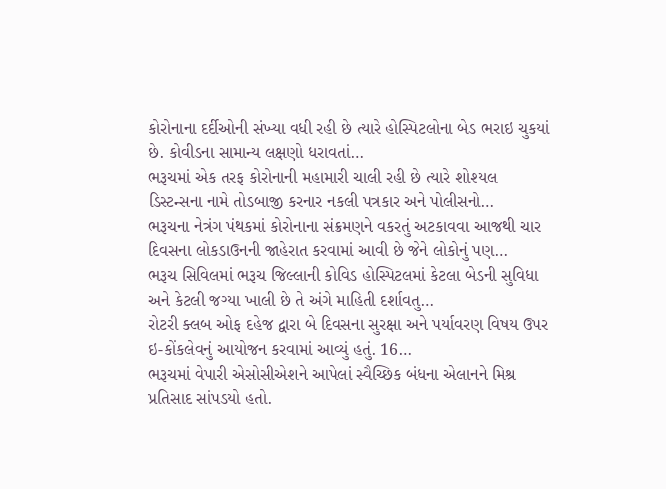કોરોનાના દર્દીઓની સંખ્યા વધી રહી છે ત્યારે હોસ્પિટલોના બેડ ભરાઇ ચુકયાં છે. કોવીડના સામાન્ય લક્ષણો ધરાવતાં…
ભરૂચમાં એક તરફ કોરોનાની મહામારી ચાલી રહી છે ત્યારે શોશ્યલ ડિસ્ટન્સના નામે તોડબાજી કરનાર નકલી પત્રકાર અને પોલીસનો…
ભરૂચના નેત્રંગ પંથકમાં કોરોનાના સંક્રમણને વકરતું અટકાવવા આજથી ચાર દિવસના લોકડાઉનની જાહેરાત કરવામાં આવી છે જેને લોકોનું પણ…
ભરૂચ સિવિલમાં ભરૂચ જિલ્લાની કોવિડ હોસ્પિટલમાં કેટલા બેડની સુવિધા અને કેટલી જગ્યા ખાલી છે તે અંગે માહિતી દર્શાવતુ…
રોટરી ક્લબ ઓફ દહેજ દ્વારા બે દિવસના સુરક્ષા અને પર્યાવરણ વિષય ઉપર ઇ-કોંકલેવનું આયોજન કરવામાં આવ્યું હતું. 16…
ભરૂચમાં વેપારી એસોસીએશને આપેલાં સ્વૈચ્છિક બંધના એલાનને મિશ્ર પ્રતિસાદ સાંપડયો હતો.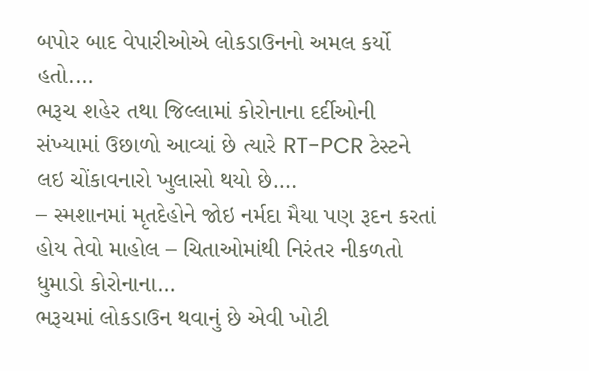બપોર બાદ વેપારીઓએ લોકડાઉનનો અમલ કર્યો હતો.…
ભરૂચ શહેર તથા જિલ્લામાં કોરોનાના દર્દીઓની સંખ્યામાં ઉછાળો આવ્યાં છે ત્યારે RT-PCR ટેસ્ટને લઇ ચોંકાવનારો ખુલાસો થયો છે.…
– સ્મશાનમાં મૃતદેહોને જોઇ નર્મદા મૈયા પણ રૂદન કરતાં હોય તેવો માહોલ – ચિતાઓમાંથી નિરંતર નીકળતો ધુમાડો કોરોનાના…
ભરૂચમાં લોકડાઉન થવાનું છે એવી ખોટી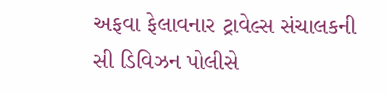અફવા ફેલાવનાર ટ્રાવેલ્સ સંચાલકની સી ડિવિઝન પોલીસે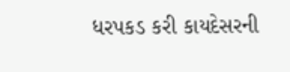ધરપકડ કરી કાયદેસરની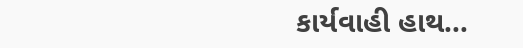કાર્યવાહી હાથ…